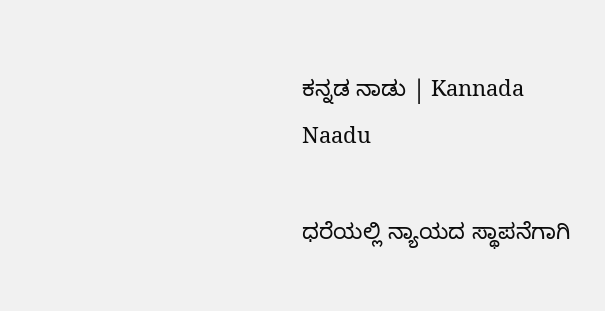ಕನ್ನಡ ನಾಡು | Kannada Naadu

ಧರೆಯಲ್ಲಿ ನ್ಯಾಯದ ಸ್ಥಾಪನೆಗಾಗಿ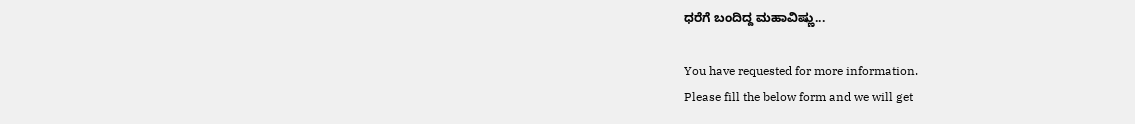ಧರೆಗೆ ಬಂದಿದ್ದ ಮಹಾವಿಷ್ಣು...

You have requested for more information.
Please fill the below form and we will get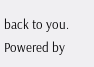back to you.
Powered by